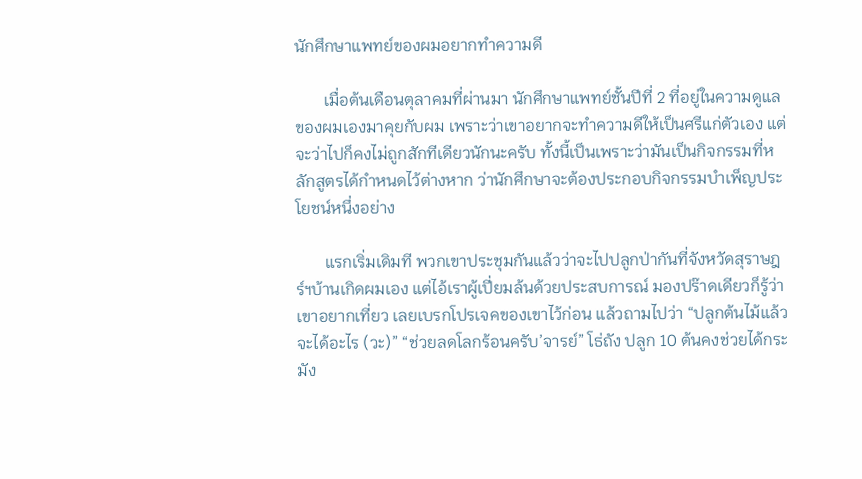นักศึกษาแพทย์ของผมอยากทำความดี

       เมื่อต้นเดือนตุลาคมที่ผ่านมา นักศึกษาแพทย์ชั้นปีที่ 2 ที่อยู่ในความดูแลของผมเองมาคุยกับผม เพราะว่าเขาอยากจะทำความดีให้เป็นศรีแก่ตัวเอง แต่จะว่าไปก็คงไม่ถูกสักทีเดียวนักนะครับ ทั้งนี้เป็นเพราะว่ามันเป็นกิจกรรมที่หลักสูตรได้กำหนดไว้ต่างหาก ว่านักศึกษาจะต้องประกอบกิจกรรมบำเพ็ญประโยชน์หนึ่งอย่าง

       แรกเริ่มเดิมที พวกเขาประชุมกันแล้วว่าจะไปปลูกป่ากันที่จังหวัดสุราษฎร์ฯบ้านเกิดผมเอง แต่ไอ้เราผู้เปี่ยมล้นด้วยประสบการณ์ มองปร๊าดเดียวก็รู้ว่าเขาอยากเที่ยว เลยเบรกโปรเจคของเขาไว้ก่อน แล้วถามไปว่า “ปลูกต้นไม้แล้วจะได้อะไร (วะ)” “ช่วยลดโลกร้อนครับ’จารย์” โธ่ถัง ปลูก 10 ต้นคงช่วยได้กระมัง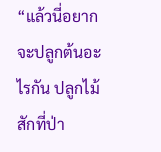“แล้วนี่อยากจะปลูกต้นอะไรกัน ปลูกไม้สักที่ป่า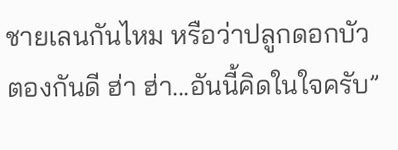ชายเลนกันไหม หรือว่าปลูกดอกบัวตองกันดี ฮ่า ฮ่า...อันนี้คิดในใจครับ”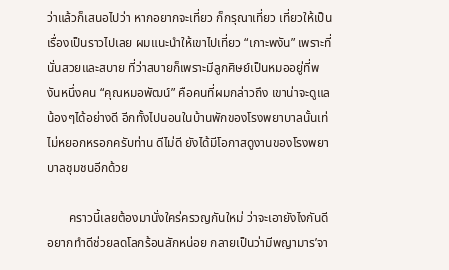ว่าแล้วก็เสนอไปว่า หากอยากจะเที่ยว ก็กรุณาเที่ยว เที่ยวให้เป็นเรื่องเป็นราวไปเลย ผมแนะนำให้เขาไปเที่ยว “เกาะพงัน” เพราะที่นั่นสวยและสบาย ที่ว่าสบายก็เพราะมีลูกศิษย์เป็นหมออยู่ที่พงันหนึ่งคน “คุณหมอพัฒน์” คือคนที่ผมกล่าวถึง เขาน่าจะดูแลน้องๆได้อย่างดี อีกทั้งไปนอนในบ้านพักของโรงพยาบาลนั้นเท่ไม่หยอกหรอกครับท่าน ดีไม่ดี ยังได้มีโอกาสดูงานของโรงพยาบาลชุมชนอีกด้วย

       คราวนี้เลยต้องมานั่งใคร่ครวญกันใหม่ ว่าจะเอายังไงกันดี อยากทำดีช่วยลดโลกร้อนสักหน่อย กลายเป็นว่ามีพญามาร’จา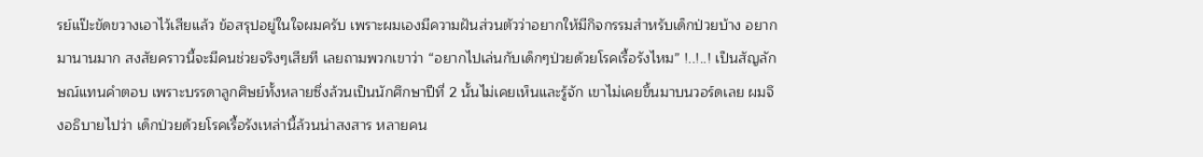รย์แป๊ะขัดขวางเอาไว้เสียแล้ว ข้อสรุปอยู่ในใจผมครับ เพราะผมเองมีความฝันส่วนตัวว่าอยากให้มีกิจกรรมสำหรับเด็กป่วยบ้าง อยากมานานมาก สงสัยคราวนี้จะมีคนช่วยจริงๆเสียที เลยถามพวกเขาว่า “อยากไปเล่นกับเด็กๆป่วยด้วยโรคเรื้อรังไหม” !..!..! เป็นสัญลักษณ์แทนคำตอบ เพราะบรรดาลูกศิษย์ทั้งหลายซึ่งล้วนเป็นนักศึกษาปีที่ 2 นั้นไม่เคยเห็นและรู้จัก เขาไม่เคยขึ้นมาบนวอร์ดเลย ผมจึงอธิบายไปว่า เด็กป่วยด้วยโรคเรื้อรังเหล่านี้ล้วนน่าสงสาร หลายคน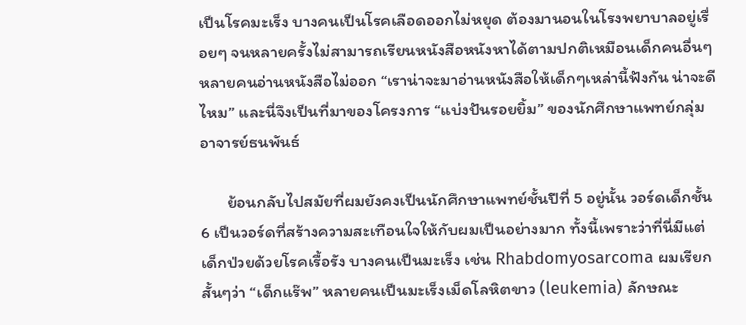เป็นโรคมะเร็ง บางคนเป็นโรคเลือดออกไม่หยุด ต้องมานอนในโรงพยาบาลอยู่เรื่อยๆ จนหลายครั้งไม่สามารถเรียนหนังสือหนังหาได้ตามปกติเหมือนเด็กคนอื่นๆ หลายคนอ่านหนังสือไม่ออก “เราน่าจะมาอ่านหนังสือให้เด็กๆเหล่านี้ฟังกัน น่าจะดีไหม” และนี่จึงเป็นที่มาของโครงการ “แบ่งปันรอยยิ้ม” ของนักศึกษาแพทย์กลุ่มอาจารย์ธนพันธ์

       ย้อนกลับไปสมัยที่ผมยังคงเป็นนักศึกษาแพทย์ชั้นปีที่ 5 อยู่นั้น วอร์ดเด็กชั้น 6 เป็นวอร์ดที่สร้างความสะเทือนใจให้กับผมเป็นอย่างมาก ทั้งนี้เพราะว่าที่นี่มีแต่เด็กป่วยด้วยโรคเรื้อรัง บางคนเป็นมะเร็ง เช่น Rhabdomyosarcoma ผมเรียกสั้นๆว่า “เด็กแร๊พ” หลายคนเป็นมะเร็งเม็ดโลหิตขาว (leukemia) ลักษณะ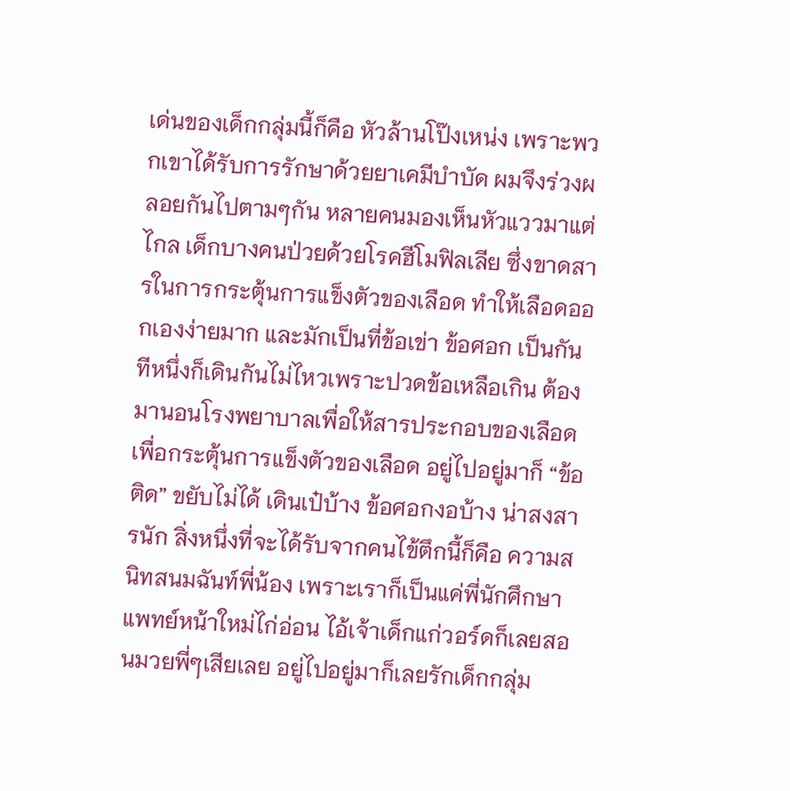เด่นของเด็กกลุ่มนี้ก็คือ หัวล้านโป๊งเหน่ง เพราะพวกเขาได้รับการรักษาด้วยยาเคมีบำบัด ผมจึงร่วงผลอยกันไปตามๆกัน หลายคนมองเห็นหัวแววมาแต่ไกล เด็กบางคนป่วยด้วยโรคฮีโมฟิลเลีย ซึ่งขาดสารในการกระตุ้นการแข็งตัวของเลือด ทำให้เลือดออกเองง่ายมาก และมักเป็นที่ข้อเข่า ข้อศอก เป็นกันทีหนึ่งก็เดินกันไม่ไหวเพราะปวดข้อเหลือเกิน ต้องมานอนโรงพยาบาลเพื่อให้สารประกอบของเลือดเพื่อกระตุ้นการแข็งตัวของเลือด อยู่ไปอยู่มาก็ “ข้อติด” ขยับไม่ได้ เดินเป๋บ้าง ข้อศอกงอบ้าง น่าสงสารนัก สิ่งหนึ่งที่จะได้รับจากคนไข้ตึกนี้ก็คือ ความสนิทสนมฉันท์พี่น้อง เพราะเราก็เป็นแค่พี่นักศึกษาแพทย์หน้าใหม่ไก่อ่อน ไอ้เจ้าเด็กแก่วอร์ดก็เลยสอนมวยพี่ๆเสียเลย อยู่ไปอยู่มาก็เลยรักเด็กกลุ่ม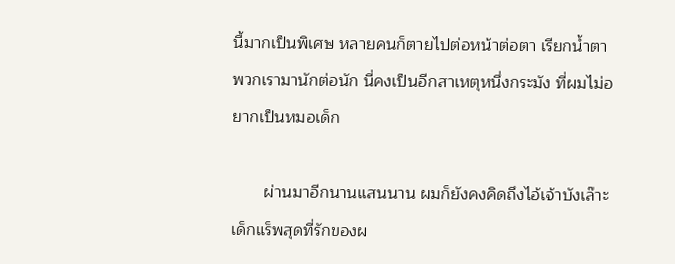นี้มากเป็นพิเศษ หลายคนก็ตายไปต่อหน้าต่อตา เรียกน้ำตาพวกเรามานักต่อนัก นี่คงเป็นอีกสาเหตุหนึ่งกระมัง ที่ผมไม่อยากเป็นหมอเด็ก

       ผ่านมาอีกนานแสนนาน ผมก็ยังคงคิดถึงไอ้เจ้าบังเล๊าะ เด็กแร็พสุดที่รักของผ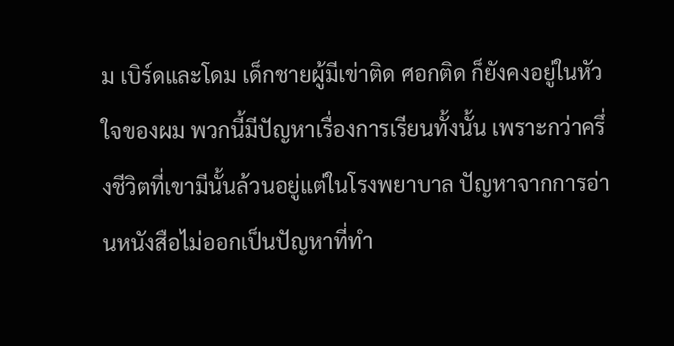ม เบิร์ดและโดม เด็กชายผู้มีเข่าติด ศอกติด ก็ยังคงอยู่ในหัวใจของผม พวกนี้มีปัญหาเรื่องการเรียนทั้งนั้น เพราะกว่าครึ่งชีวิตที่เขามีนั้นล้วนอยู่แต่ในโรงพยาบาล ปัญหาจากการอ่านหนังสือไม่ออกเป็นปัญหาที่ทำ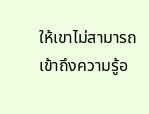ให้เขาไม่สามารถเข้าถึงความรู้อ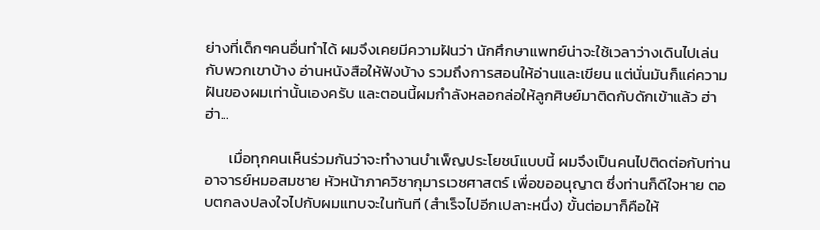ย่างที่เด็กๆคนอื่นทำได้ ผมจึงเคยมีความฝันว่า นักศึกษาแพทย์น่าจะใช้เวลาว่างเดินไปเล่นกับพวกเขาบ้าง อ่านหนังสือให้ฟังบ้าง รวมถึงการสอนให้อ่านและเขียน แต่นั่นมันก็แค่ความฝันของผมเท่านั้นเองครับ และตอนนี้ผมกำลังหลอกล่อให้ลูกศิษย์มาติดกับดักเข้าแล้ว ฮ่า ฮ่า...

       เมื่อทุกคนเห็นร่วมกันว่าจะทำงานบำเพ็ญประโยชน์แบบนี้ ผมจึงเป็นคนไปติดต่อกับท่านอาจารย์หมอสมชาย หัวหน้าภาควิชากุมารเวชศาสตร์ เพื่อขออนุญาต ซึ่งท่านก็ดีใจหาย ตอบตกลงปลงใจไปกับผมแทบจะในทันที (สำเร็จไปอีกเปลาะหนึ่ง) ขั้นต่อมาก็คือให้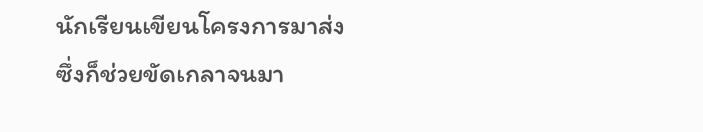นักเรียนเขียนโครงการมาส่ง ซึ่งก็ช่วยขัดเกลาจนมา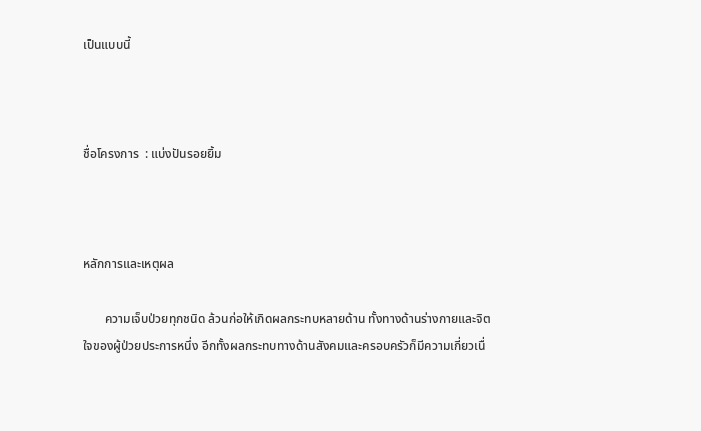เป็นแบบนี้



ชื่อโครงการ  : แบ่งปันรอยยิ้ม



หลักการและเหตุผล

       ความเจ็บป่วยทุกชนิด ล้วนก่อให้เกิดผลกระทบหลายด้าน ทั้งทางด้านร่างกายและจิตใจของผู้ป่วยประการหนึ่ง อีกทั้งผลกระทบทางด้านสังคมและครอบครัวก็มีความเกี่ยวเนื่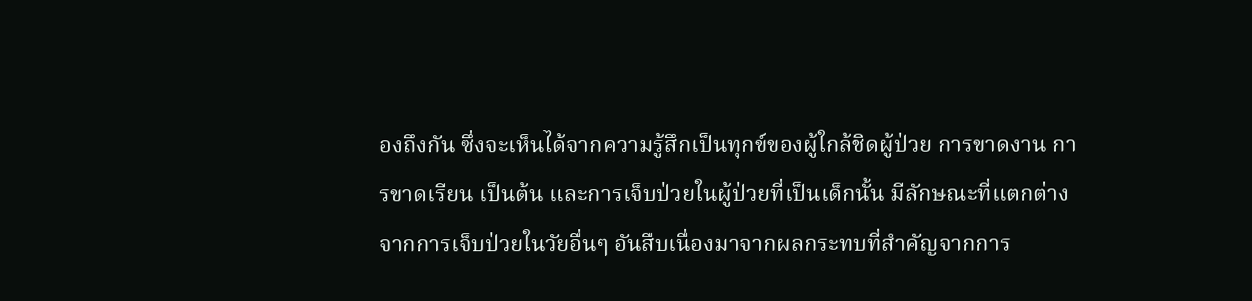องถึงกัน ซึ่งจะเห็นได้จากความรู้สึกเป็นทุกข์ของผู้ใกล้ชิดผู้ป่วย การขาดงาน การขาดเรียน เป็นต้น และการเจ็บป่วยในผู้ป่วยที่เป็นเด็กนั้น มีลักษณะที่แตกต่างจากการเจ็บป่วยในวัยอื่นๆ อันสืบเนื่องมาจากผลกระทบที่สำคัญจากการ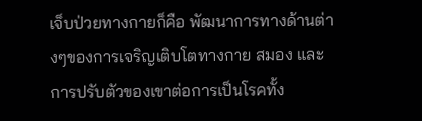เจ็บป่วยทางกายก็คือ พัฒนาการทางด้านต่างๆของการเจริญเติบโตทางกาย สมอง และการปรับตัวของเขาต่อการเป็นโรคทั้ง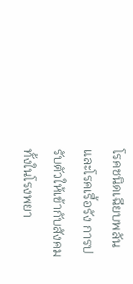โรคชนิดเฉียบพลันและโรคเรื้อรัง การปรับตัวให้เข้ากับสังคมทั้งในโรงพยา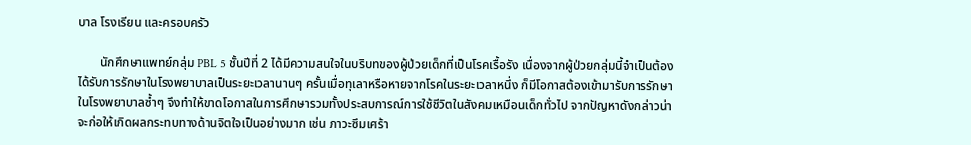บาล โรงเรียน และครอบครัว

       นักศึกษาแพทย์กลุ่ม PBL 5 ชั้นปีที่ 2 ได้มีความสนใจในบริบทของผู้ป่วยเด็กที่เป็นโรคเรื้อรัง เนื่องจากผู้ป่วยกลุ่มนี้จำเป็นต้องได้รับการรักษาในโรงพยาบาลเป็นระยะเวลานานๆ ครั้นเมื่อทุเลาหรือหายจากโรคในระยะเวลาหนึ่ง ก็มีโอกาสต้องเข้ามารับการรักษาในโรงพยาบาลซ้ำๆ จึงทำให้ขาดโอกาสในการศึกษารวมทั้งประสบการณ์การใช้ชีวิตในสังคมเหมือนเด็กทั่วไป จากปัญหาดังกล่าวน่าจะก่อให้เกิดผลกระทบทางด้านจิตใจเป็นอย่างมาก เช่น ภาวะซึมเศร้า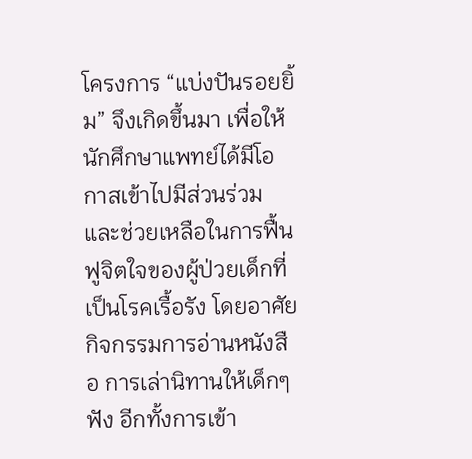โครงการ “แบ่งปันรอยยิ้ม” จึงเกิดขึ้นมา เพื่อให้นักศึกษาแพทย์ได้มีโอกาสเข้าไปมีส่วนร่วมและช่วยเหลือในการฟื้นฟูจิตใจของผู้ป่วยเด็กที่เป็นโรคเรื้อรัง โดยอาศัยกิจกรรมการอ่านหนังสือ การเล่านิทานให้เด็กๆฟัง อีกทั้งการเข้า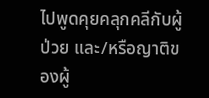ไปพูดคุยคลุกคลีกับผู้ป่วย และ/หรือญาติของผู้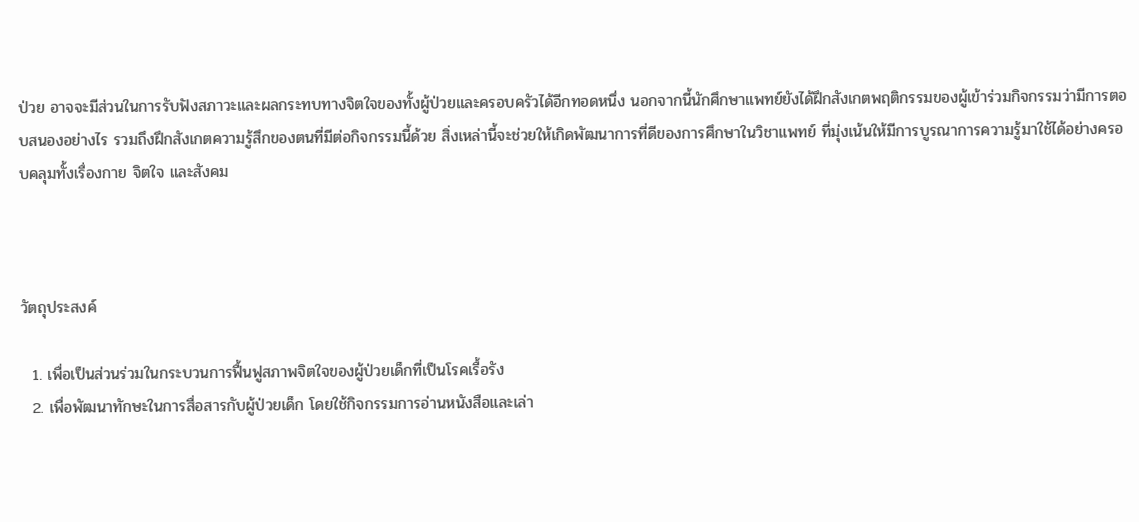ป่วย อาจจะมีส่วนในการรับฟังสภาวะและผลกระทบทางจิตใจของทั้งผู้ป่วยและครอบครัวได้อีกทอดหนึ่ง นอกจากนี้นักศึกษาแพทย์ยังได้ฝึกสังเกตพฤติกรรมของผู้เข้าร่วมกิจกรรมว่ามีการตอบสนองอย่างไร รวมถึงฝึกสังเกตความรู้สึกของตนที่มีต่อกิจกรรมนี้ด้วย สิ่งเหล่านี้จะช่วยให้เกิดพัฒนาการที่ดีของการศึกษาในวิชาแพทย์ ที่มุ่งเน้นให้มีการบูรณาการความรู้มาใช้ได้อย่างครอบคลุมทั้งเรื่องกาย จิตใจ และสังคม



วัตถุประสงค์

  1. เพื่อเป็นส่วนร่วมในกระบวนการฟื้นฟูสภาพจิตใจของผู้ป่วยเด็กที่เป็นโรคเรื้อรัง
  2. เพื่อพัฒนาทักษะในการสื่อสารกับผู้ป่วยเด็ก โดยใช้กิจกรรมการอ่านหนังสือและเล่า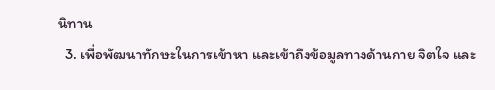นิทาน
  3. เพื่อพัฒนาทักษะในการเข้าหา และเข้าถึงข้อมูลทางด้านกาย จิตใจ และ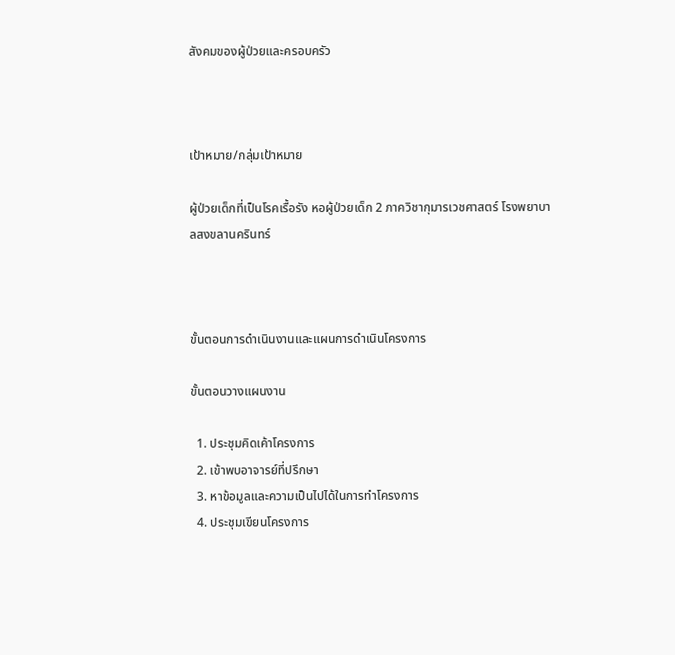สังคมของผู้ป่วยและครอบครัว



เป้าหมาย/กลุ่มเป้าหมาย

ผู้ป่วยเด็กที่เป็นโรคเรื้อรัง หอผู้ป่วยเด็ก 2 ภาควิชากุมารเวชศาสตร์ โรงพยาบาลสงขลานครินทร์



ขั้นตอนการดำเนินงานและแผนการดำเนินโครงการ

ขั้นตอนวางแผนงาน

  1. ประชุมคิดเค้าโครงการ
  2. เข้าพบอาจารย์ที่ปรึกษา
  3. หาข้อมูลและความเป็นไปได้ในการทำโครงการ
  4. ประชุมเขียนโครงการ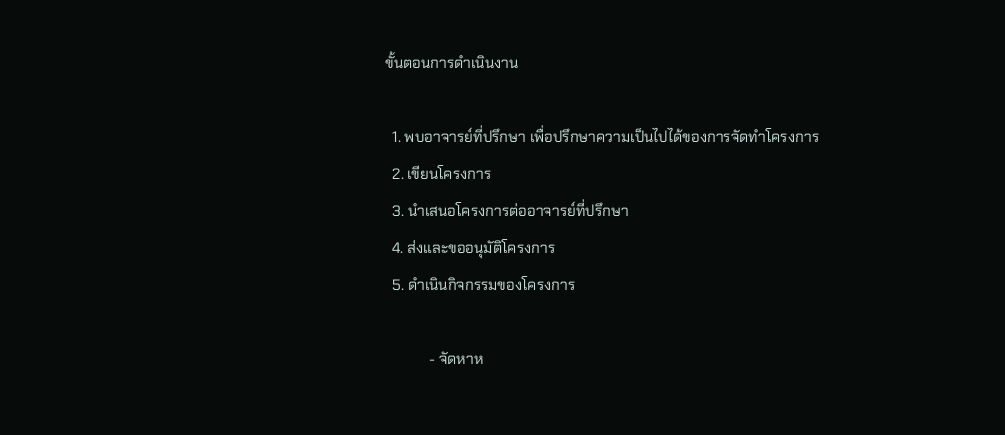ขั้นตอนการดำเนินงาน

  1. พบอาจารย์ที่ปรึกษา เพื่อปรึกษาความเป็นไปได้ของการจัดทำโครงการ
  2. เขียนโครงการ
  3. นำเสนอโครงการต่ออาจารย์ที่ปรึกษา
  4. ส่งและขออนุมัติโครงการ
  5. ดำเนินกิจกรรมของโครงการ

            - จัดหาห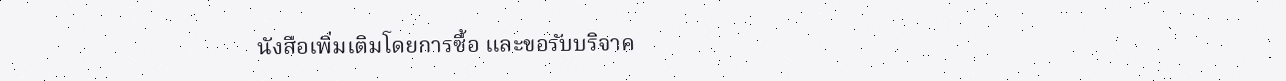นังสือเพิ่มเติมโดยการซื้อ และขอรับบริจาค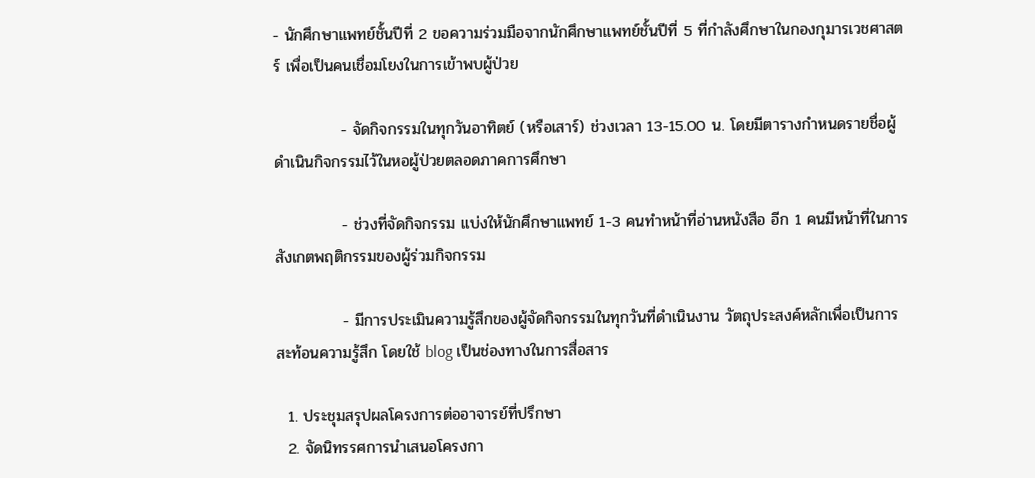- นักศึกษาแพทย์ชั้นปีที่ 2 ขอความร่วมมือจากนักศึกษาแพทย์ชั้นปีที่ 5 ที่กำลังศึกษาในกองกุมารเวชศาสตร์ เพื่อเป็นคนเชื่อมโยงในการเข้าพบผู้ป่วย

            - จัดกิจกรรมในทุกวันอาทิตย์ (หรือเสาร์) ช่วงเวลา 13-15.00 น. โดยมีตารางกำหนดรายชื่อผู้ดำเนินกิจกรรมไว้ในหอผู้ป่วยตลอดภาคการศึกษา

            - ช่วงที่จัดกิจกรรม แบ่งให้นักศึกษาแพทย์ 1-3 คนทำหน้าที่อ่านหนังสือ อีก 1 คนมีหน้าที่ในการสังเกตพฤติกรรมของผู้ร่วมกิจกรรม

            - มีการประเมินความรู้สึกของผู้จัดกิจกรรมในทุกวันที่ดำเนินงาน วัตถุประสงค์หลักเพื่อเป็นการสะท้อนความรู้สึก โดยใช้ blog เป็นช่องทางในการสื่อสาร

  1. ประชุมสรุปผลโครงการต่ออาจารย์ที่ปรึกษา
  2. จัดนิทรรศการนำเสนอโครงกา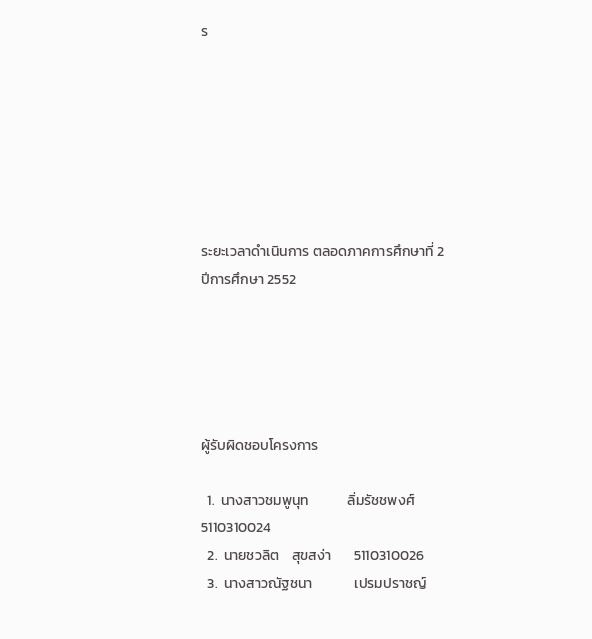ร







ระยะเวลาดำเนินการ ตลอดภาคการศึกษาที่ 2 ปีการศึกษา 2552





ผู้รับผิดชอบโครงการ

  1.  นางสาวชมพูนุท            ลิ่มรัชชพงศ์     5110310024
  2.  นายชวลิต    สุขสง่า       5110310026
  3.  นางสาวณัฐชนา             เปรมปราชญ์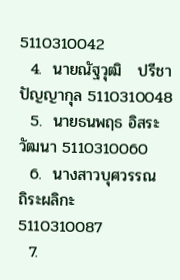5110310042
  4.  นายณัฐวุฒิ   ปรีชาปัญญากุล 5110310048
  5.  นายธนพฤธ อิสระวัฒนา 5110310060
  6.  นางสาวบุศวรรณ            ถิระผลิกะ        5110310087
  7.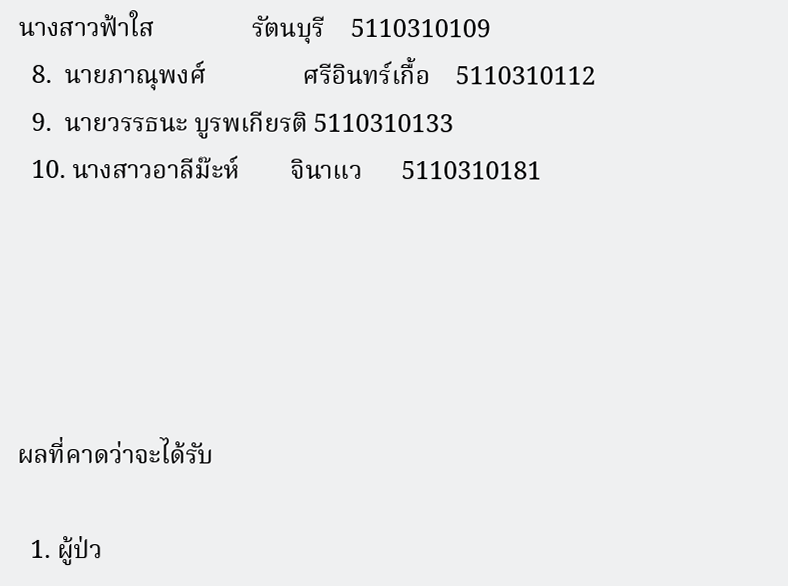นางสาวฟ้าใส               รัตนบุรี    5110310109
  8.  นายภาณุพงศ์               ศรีอินทร์เกื้อ    5110310112
  9.  นายวรรธนะ บูรพเกียรติ 5110310133
  10. นางสาวอาลีม๊ะห์        จินาแว      5110310181





ผลที่คาดว่าจะได้รับ

  1. ผู้ป่ว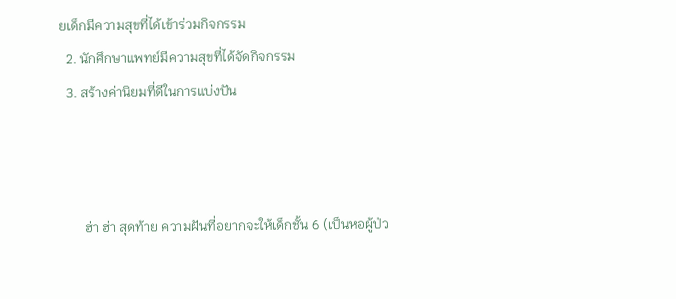ยเด็กมีความสุขที่ได้เข้าร่วมกิจกรรม
  2. นักศึกษาแพทย์มีความสุขที่ได้จัดกิจกรรม
  3. สร้างค่านิยมที่ดีในการแบ่งปัน



       ฮ่า ฮ่า สุดท้าย ความฝันที่อยากจะให้เด็กชั้น 6 (เป็นหอผู้ป่ว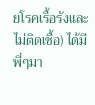ยโรคเรื้อรังและไม่ติดเชื้อ) ได้มีพี่ๆมา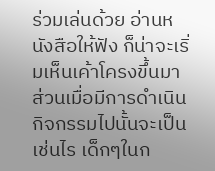ร่วมเล่นด้วย อ่านหนังสือให้ฟัง ก็น่าจะเริ่มเห็นเค้าโครงขึ้นมา ส่วนเมื่อมีการดำเนินกิจกรรมไปนั้นจะเป็นเช่นไร เด็กๆในก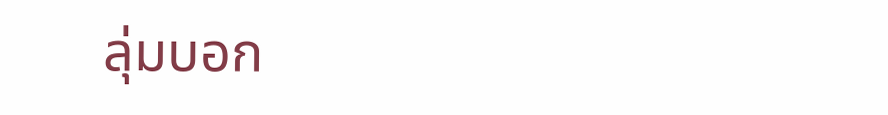ลุ่มบอก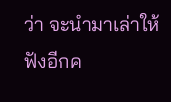ว่า จะนำมาเล่าให้ฟังอีกค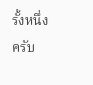รั้งหนึ่งครับ